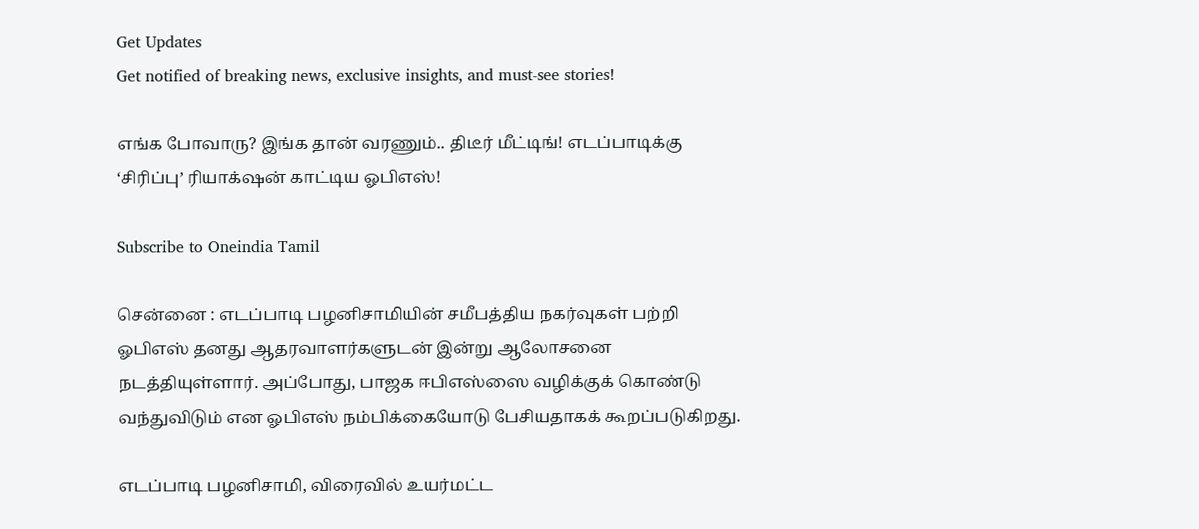Get Updates
Get notified of breaking news, exclusive insights, and must-see stories!

எங்க போவாரு? இங்க தான் வரணும்.. திடீர் மீட்டிங்! எடப்பாடிக்கு ‘சிரிப்பு’ ரியாக்‌ஷன் காட்டிய ஓபிஎஸ்!

Subscribe to Oneindia Tamil

சென்னை : எடப்பாடி பழனிசாமியின் சமீபத்திய நகர்வுகள் பற்றி ஓபிஎஸ் தனது ஆதரவாளர்களுடன் இன்று ஆலோசனை நடத்தியுள்ளார். அப்போது, பாஜக ஈபிஎஸ்ஸை வழிக்குக் கொண்டு வந்துவிடும் என ஓபிஎஸ் நம்பிக்கையோடு பேசியதாகக் கூறப்படுகிறது.

எடப்பாடி பழனிசாமி, விரைவில் உயர்மட்ட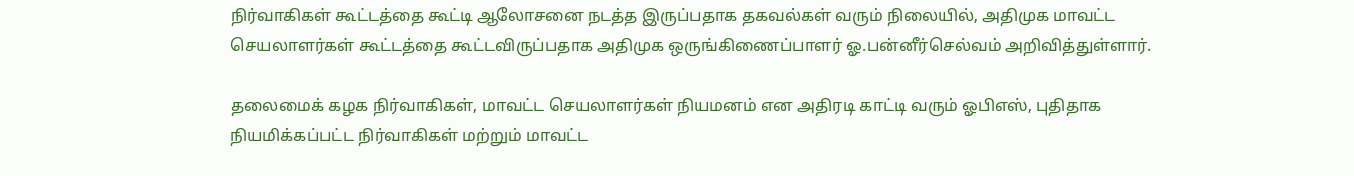நிர்வாகிகள் கூட்டத்தை கூட்டி ஆலோசனை நடத்த இருப்பதாக தகவல்கள் வரும் நிலையில், அதிமுக மாவட்ட செயலாளர்கள் கூட்டத்தை கூட்டவிருப்பதாக அதிமுக ஒருங்கிணைப்பாளர் ஓ.பன்னீர்செல்வம் அறிவித்துள்ளார்.

தலைமைக் கழக நிர்வாகிகள், மாவட்ட செயலாளர்கள் நியமனம் என அதிரடி காட்டி வரும் ஓபிஎஸ், புதிதாக நியமிக்கப்பட்ட நிர்வாகிகள் மற்றும் மாவட்ட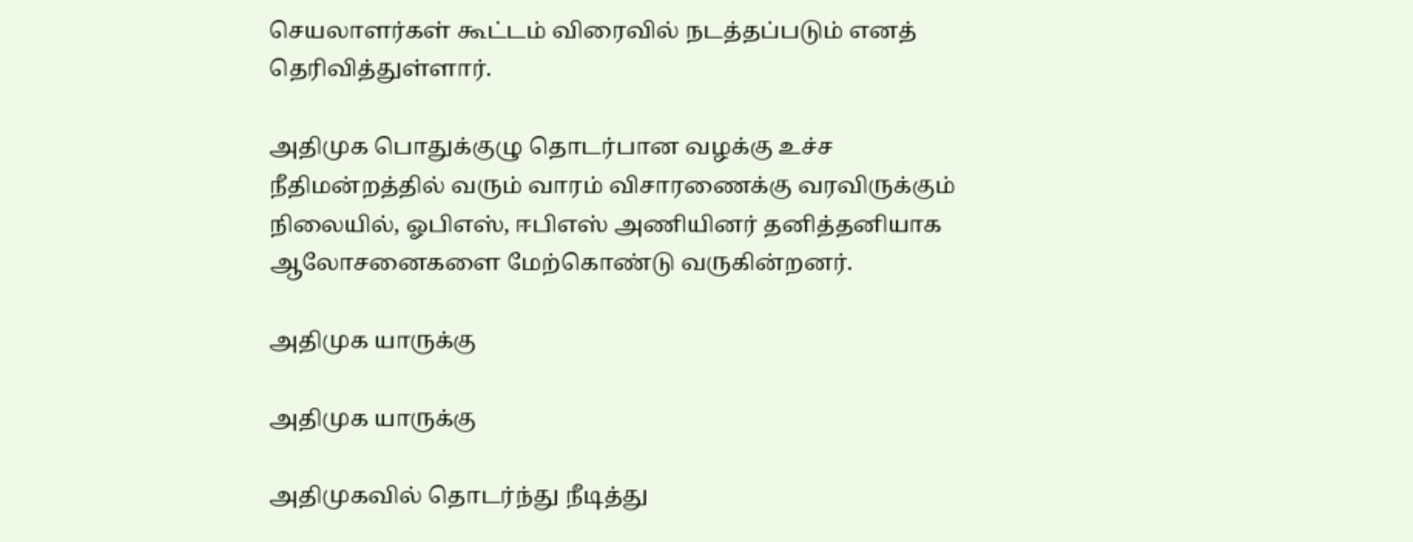செயலாளர்கள் கூட்டம் விரைவில் நடத்தப்படும் எனத் தெரிவித்துள்ளார்.

அதிமுக பொதுக்குழு தொடர்பான வழக்கு உச்ச நீதிமன்றத்தில் வரும் வாரம் விசாரணைக்கு வரவிருக்கும் நிலையில், ஓபிஎஸ், ஈபிஎஸ் அணியினர் தனித்தனியாக ஆலோசனைகளை மேற்கொண்டு வருகின்றனர்.

அதிமுக யாருக்கு

அதிமுக யாருக்கு

அதிமுகவில் தொடர்ந்து நீடித்து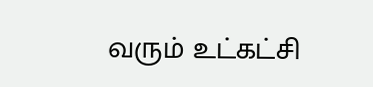வரும் உட்கட்சி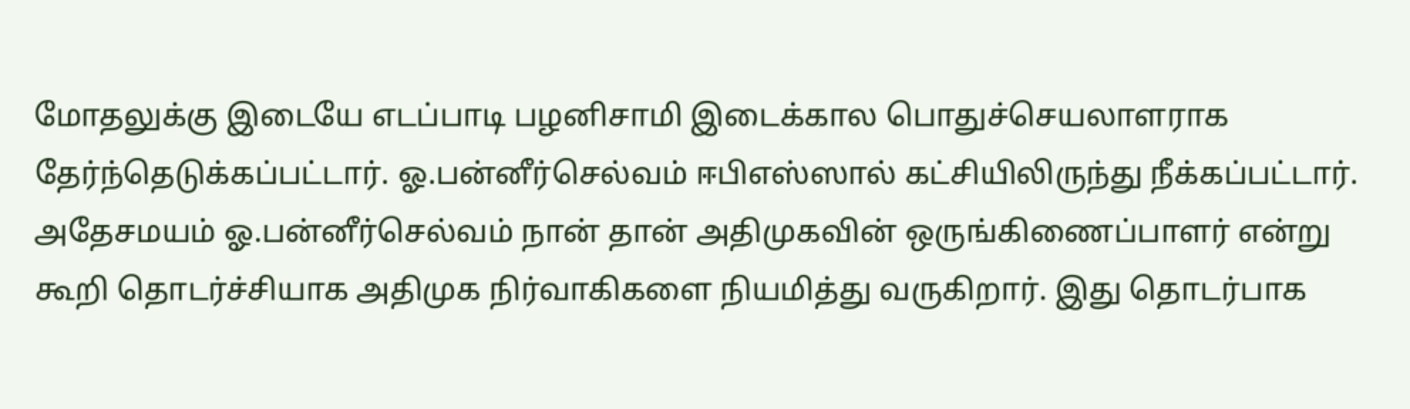மோதலுக்கு இடையே எடப்பாடி பழனிசாமி இடைக்கால பொதுச்செயலாளராக தேர்ந்தெடுக்கப்பட்டார். ஓ.பன்னீர்செல்வம் ஈபிஎஸ்ஸால் கட்சியிலிருந்து நீக்கப்பட்டார். அதேசமயம் ஓ.பன்னீர்செல்வம் நான் தான் அதிமுகவின் ஒருங்கிணைப்பாளர் என்று கூறி தொடர்ச்சியாக அதிமுக நிர்வாகிகளை நியமித்து வருகிறார். இது தொடர்பாக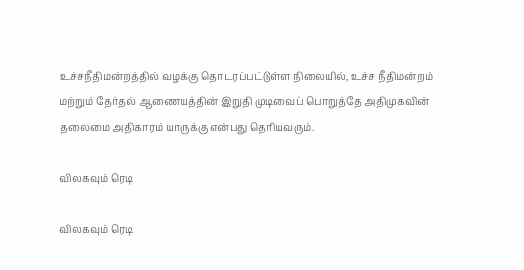உச்சநீதிமன்றத்தில் வழக்கு தொடரப்பட்டுள்ள நிலையில், உச்ச நீதிமன்றம் மற்றும் தேர்தல் ஆணையத்தின் இறுதி முடிவைப் பொறுத்தே அதிமுகவின் தலைமை அதிகாரம் யாருக்கு என்பது தெரியவரும்.

விலகவும் ரெடி

விலகவும் ரெடி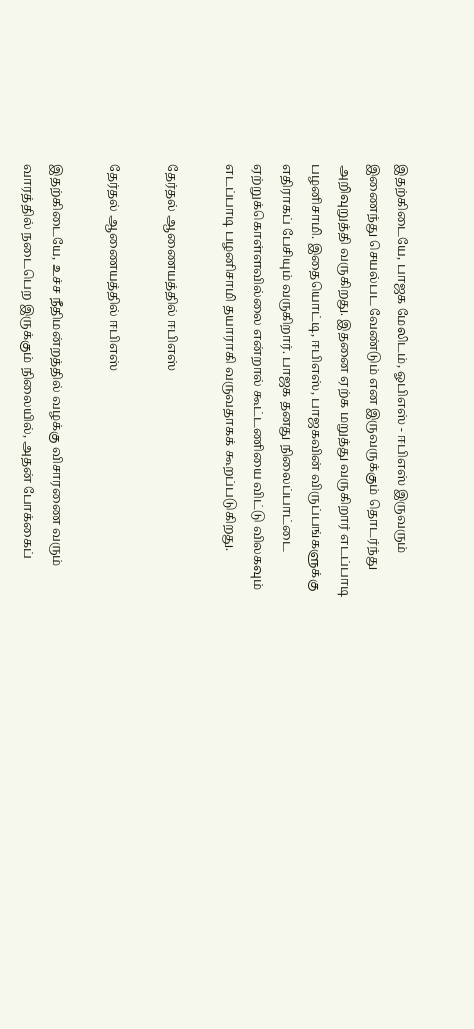இதற்கிடையே, பாஜக மேலிடம், ஓபிஎஸ் - ஈபிஎஸ் இருவரும் இணைந்து செயல்பட வேண்டும் என இருவருக்கும் தொடர்ந்து அறிவுறுத்தி வருகிறது. இதனை ஏற்க மறுத்து வருகிறார் எடப்பாடி பழனிசாமி. இதையொட்டி, ஈபிஎஸ், பாஜகவின் விருப்பங்களுக்கு எதிராகப் பேசியும் வருகிறார். பாஜக தனது நிலைப்பாட்டை ஏற்றுக்கொள்ளவில்லை என்றால் கூட்டணியை விட்டு விலகவும் எடப்பாடி பழனிசாமி தயாராகி வருவதாகக் கூறப்படுகிறது.

தேர்தல் ஆணையத்தில் ஈபிஎஸ்

தேர்தல் ஆணையத்தில் ஈபிஎஸ்

இதற்கிடையே, உச்ச நீதிமன்றத்தில் வழக்கு விசாரணை வரும் வாரத்தில் நடைபெற இருக்கும் நிலையில், அதன் போக்கைப்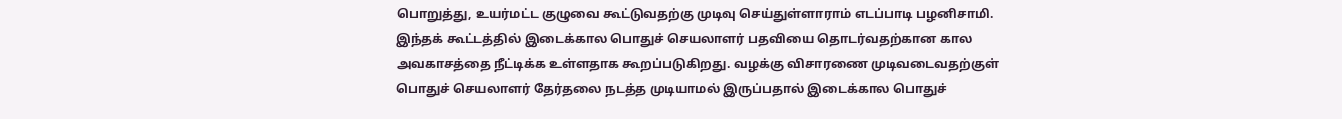பொறுத்து, உயர்மட்ட குழுவை கூட்டுவதற்கு முடிவு செய்துள்ளாராம் எடப்பாடி பழனிசாமி. இந்தக் கூட்டத்தில் இடைக்கால பொதுச் செயலாளர் பதவியை தொடர்வதற்கான கால அவகாசத்தை நீட்டிக்க உள்ளதாக கூறப்படுகிறது. வழக்கு விசாரணை முடிவடைவதற்குள் பொதுச் செயலாளர் தேர்தலை நடத்த முடியாமல் இருப்பதால் இடைக்கால பொதுச்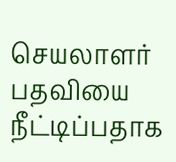செயலாளர் பதவியை நீட்டிப்பதாக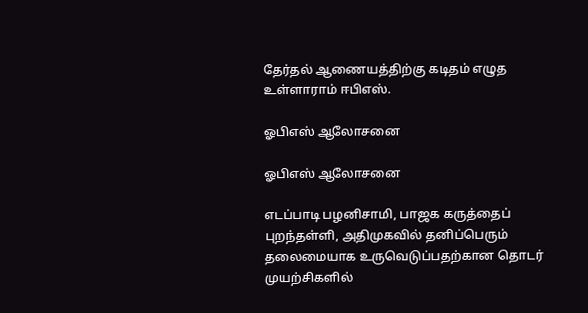தேர்தல் ஆணையத்திற்கு கடிதம் எழுத உள்ளாராம் ஈபிஎஸ்.

ஓபிஎஸ் ஆலோசனை

ஓபிஎஸ் ஆலோசனை

எடப்பாடி பழனிசாமி, பாஜக கருத்தைப் புறந்தள்ளி, அதிமுகவில் தனிப்பெரும் தலைமையாக உருவெடுப்பதற்கான தொடர் முயற்சிகளில்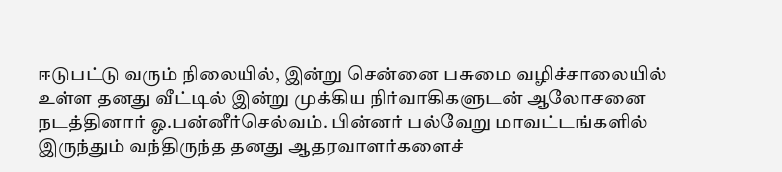ஈடுபட்டு வரும் நிலையில், இன்று சென்னை பசுமை வழிச்சாலையில் உள்ள தனது வீட்டில் இன்று முக்கிய நிர்வாகிகளுடன் ஆலோசனை நடத்தினார் ஓ.பன்னீர்செல்வம். பின்னர் பல்வேறு மாவட்டங்களில் இருந்தும் வந்திருந்த தனது ஆதரவாளர்களைச்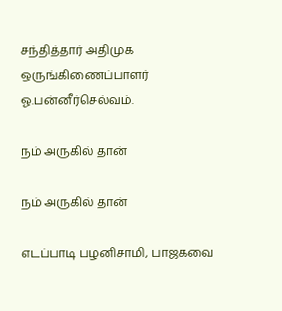சந்தித்தார் அதிமுக ஒருங்கிணைப்பாளர் ஓ.பன்னீர்செல்வம்.

நம் அருகில் தான்

நம் அருகில் தான்

எடப்பாடி பழனிசாமி, பாஜகவை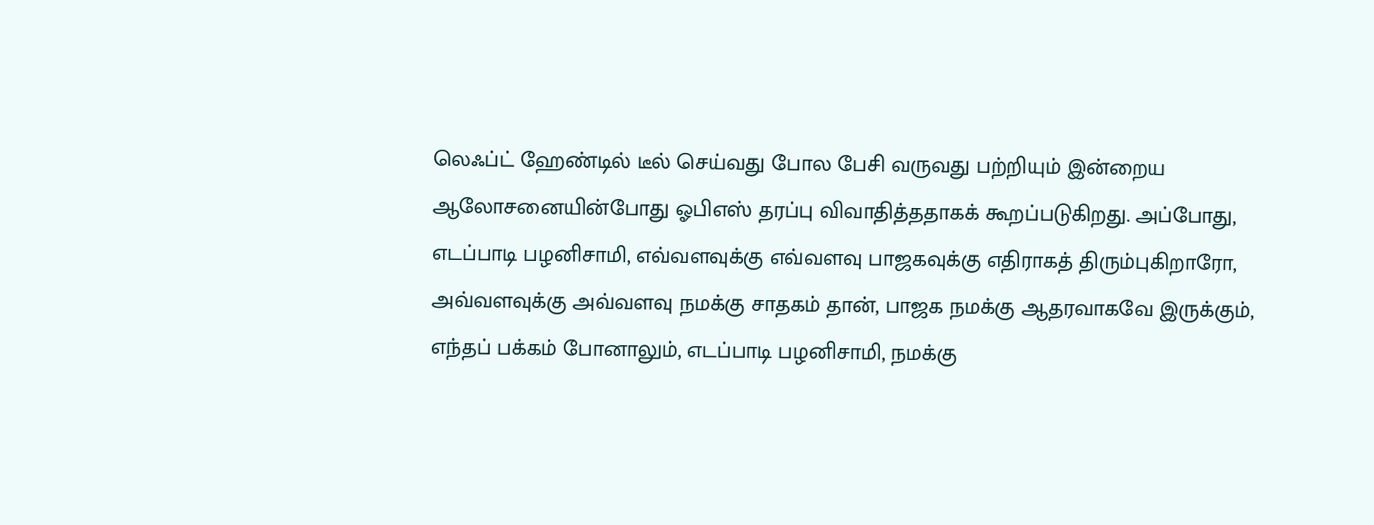லெஃப்ட் ஹேண்டில் டீல் செய்வது போல பேசி வருவது பற்றியும் இன்றைய ஆலோசனையின்போது ஓபிஎஸ் தரப்பு விவாதித்ததாகக் கூறப்படுகிறது. அப்போது, எடப்பாடி பழனிசாமி, எவ்வளவுக்கு எவ்வளவு பாஜகவுக்கு எதிராகத் திரும்புகிறாரோ, அவ்வளவுக்கு அவ்வளவு நமக்கு சாதகம் தான், பாஜக நமக்கு ஆதரவாகவே இருக்கும், எந்தப் பக்கம் போனாலும், எடப்பாடி பழனிசாமி, நமக்கு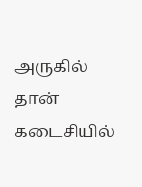அருகில் தான் கடைசியில்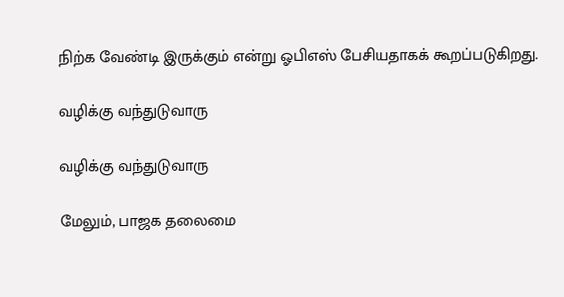நிற்க வேண்டி இருக்கும் என்று ஓபிஎஸ் பேசியதாகக் கூறப்படுகிறது.

வழிக்கு வந்துடுவாரு

வழிக்கு வந்துடுவாரு

மேலும், பாஜக தலைமை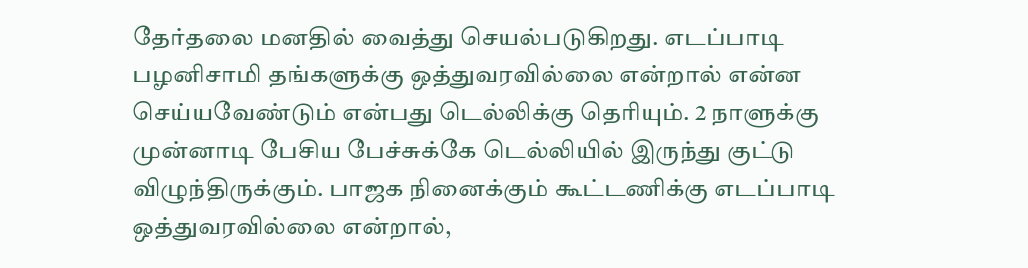தேர்தலை மனதில் வைத்து செயல்படுகிறது. எடப்பாடி பழனிசாமி தங்களுக்கு ஒத்துவரவில்லை என்றால் என்ன செய்யவேண்டும் என்பது டெல்லிக்கு தெரியும். 2 நாளுக்கு முன்னாடி பேசிய பேச்சுக்கே டெல்லியில் இருந்து குட்டு விழுந்திருக்கும். பாஜக நினைக்கும் கூட்டணிக்கு எடப்பாடி ஒத்துவரவில்லை என்றால்,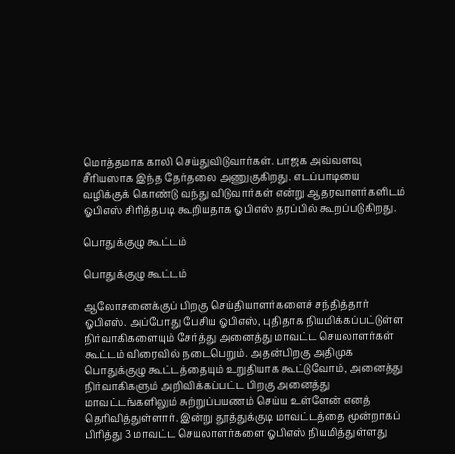மொத்தமாக காலி செய்துவிடுவார்கள். பாஜக அவ்வளவு சீரியஸாக இந்த தேர்தலை அணுகுகிறது. எடப்பாடியை வழிக்குக் கொண்டு வந்து விடுவார்கள் என்று ஆதரவாளர்களிடம் ஓபிஎஸ் சிரித்தபடி கூறியதாக ஓபிஎஸ் தரப்பில் கூறப்படுகிறது.

பொதுக்குழு கூட்டம்

பொதுக்குழு கூட்டம்

ஆலோசனைக்குப் பிறகு செய்தியாளர்களைச் சந்தித்தார் ஓபிஎஸ். அப்போது பேசிய ஓபிஎஸ், புதிதாக நியமிக்கப்பட்டுள்ள நிர்வாகிகளையும் சேர்த்து அனைத்து மாவட்ட செயலாளர்கள் கூட்டம் விரைவில் நடைபெறும். அதன்பிறகு அதிமுக பொதுக்குழு கூட்டத்தையும் உறுதியாக கூட்டுவோம், அனைத்து நிர்வாகிகளும் அறிவிக்கப்பட்ட பிறகு அனைத்து மாவட்டங்களிலும் சுற்றுப்பயணம் செய்ய உள்ளேன் எனத் தெரிவித்துள்ளார். இன்று தூத்துக்குடி மாவட்டத்தை மூன்றாகப் பிரித்து 3 மாவட்ட செயலாளர்களை ஓபிஎஸ் நியமித்துள்ளது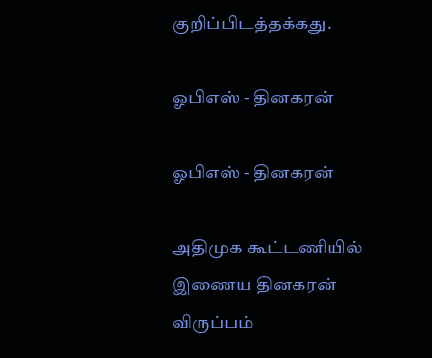குறிப்பிடத்தக்கது.

ஓபிஎஸ் - தினகரன்

ஓபிஎஸ் - தினகரன்

அதிமுக கூட்டணியில் இணைய தினகரன் விருப்பம்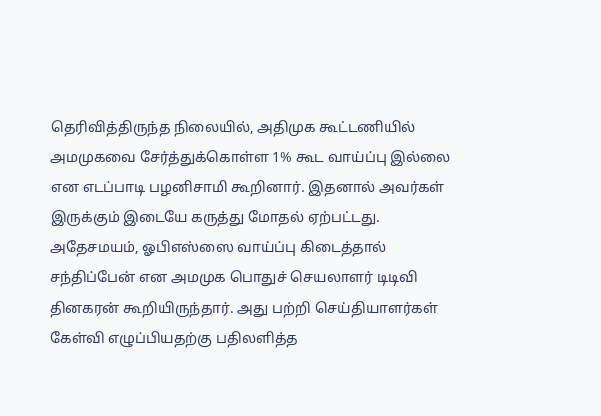தெரிவித்திருந்த நிலையில், அதிமுக கூட்டணியில் அமமுகவை சேர்த்துக்கொள்ள 1% கூட வாய்ப்பு இல்லை என எடப்பாடி பழனிசாமி கூறினார். இதனால் அவர்கள் இருக்கும் இடையே கருத்து மோதல் ஏற்பட்டது. அதேசமயம், ஓபிஎஸ்ஸை வாய்ப்பு கிடைத்தால் சந்திப்பேன் என அமமுக பொதுச் செயலாளர் டிடிவி தினகரன் கூறியிருந்தார். அது பற்றி செய்தியாளர்கள் கேள்வி எழுப்பியதற்கு பதிலளித்த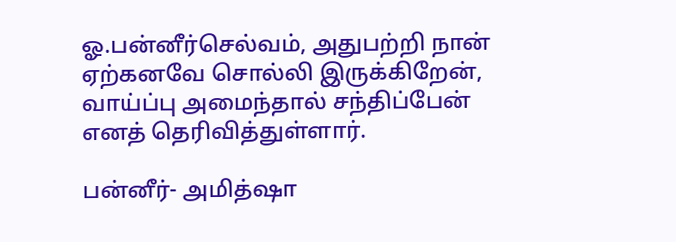ஓ.பன்னீர்செல்வம், அதுபற்றி நான் ஏற்கனவே சொல்லி இருக்கிறேன், வாய்ப்பு அமைந்தால் சந்திப்பேன் எனத் தெரிவித்துள்ளார்.

பன்னீர்- அமித்ஷா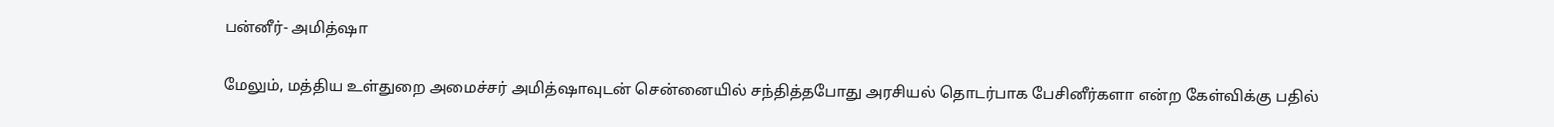பன்னீர்- அமித்ஷா

மேலும், மத்திய உள்துறை அமைச்சர் அமித்ஷாவுடன் சென்னையில் சந்தித்தபோது அரசியல் தொடர்பாக பேசினீர்களா என்ற கேள்விக்கு பதில்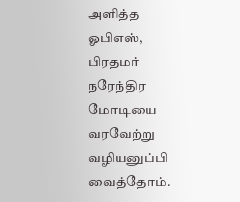அளித்த ஓபிஎஸ், பிரதமர் நரேந்திர மோடியை வரவேற்று வழியனுப்பி வைத்தோம்.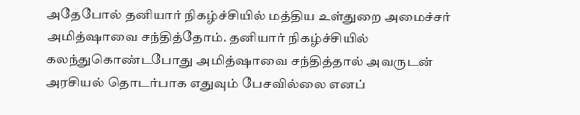அதேபோல் தனியார் நிகழ்ச்சியில் மத்திய உள்துறை அமைச்சர் அமித்ஷாவை சந்தித்தோம். தனியார் நிகழ்ச்சியில் கலந்துகொண்டபோது அமித்ஷாவை சந்தித்தால் அவருடன் அரசியல் தொடர்பாக எதுவும் பேசவில்லை எனப்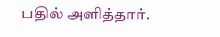பதில் அளித்தார்.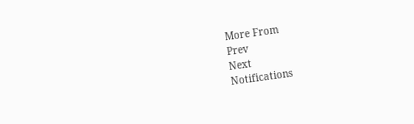More From
Prev
Next
Notifications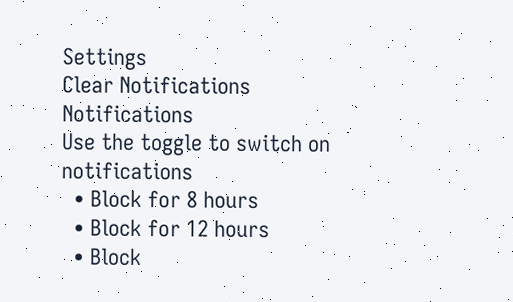Settings
Clear Notifications
Notifications
Use the toggle to switch on notifications
  • Block for 8 hours
  • Block for 12 hours
  • Block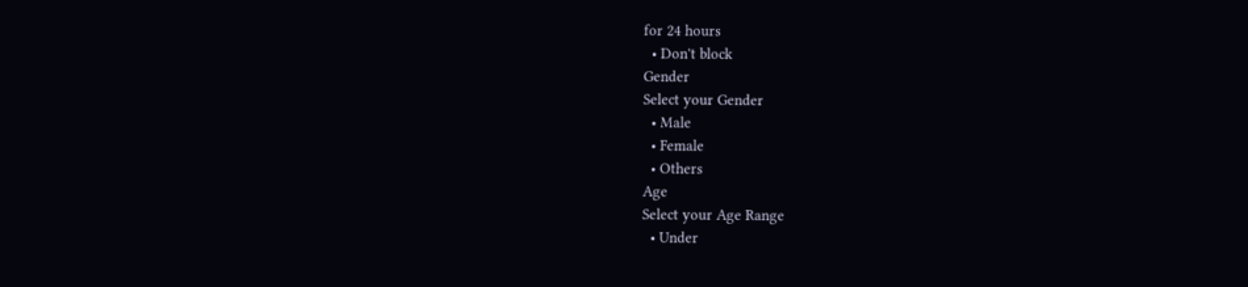for 24 hours
  • Don't block
Gender
Select your Gender
  • Male
  • Female
  • Others
Age
Select your Age Range
  • Under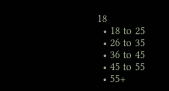18
  • 18 to 25
  • 26 to 35
  • 36 to 45
  • 45 to 55
  • 55+